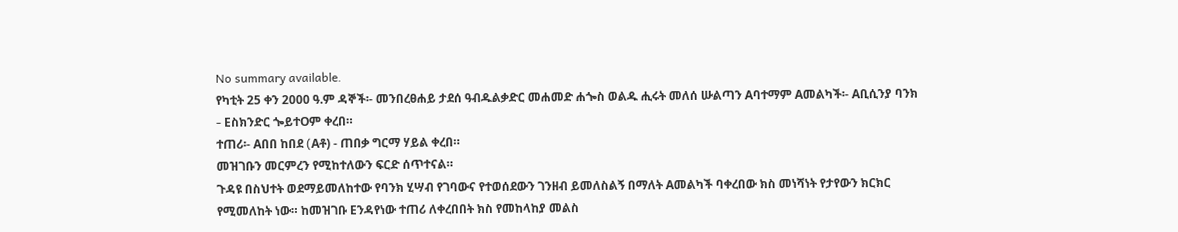No summary available.
የካቲት 25 ቀን 2000 ዓ.ም ዳኞች፡- መንበረፀሐይ ታደሰ ዓብዱልቃድር መሐመድ ሐጐስ ወልዱ ሒሩት መለሰ ሡልጣን Aባተማም Aመልካች፡- Aቢሲንያ ባንክ - Eስክንድር ጐይተOም ቀረበ።
ተጠሪ፡- Aበበ ከበደ (Aቶ) - ጠበቃ ግርማ ሃይል ቀረበ።
መዝገቡን መርምረን የሚከተለውን ፍርድ ሰጥተናል።
ጉዳዩ በስህተት ወደማይመለከተው የባንክ ሂሣብ የገባውና የተወሰደውን ገንዘብ ይመለስልኝ በማለት Aመልካች ባቀረበው ክስ መነሻነት የታየውን ክርክር የሚመለከት ነው። ከመዝገቡ Eንዳየነው ተጠሪ ለቀረበበት ክስ የመከላከያ መልስ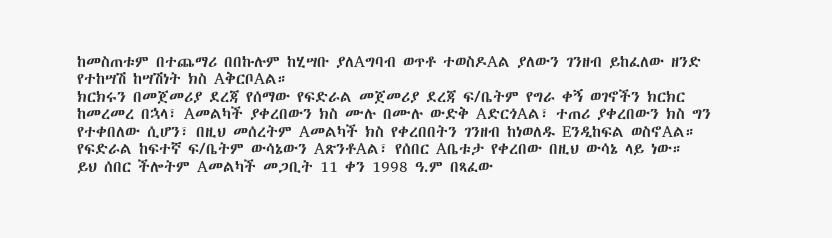ከመስጠቱም በተጨማሪ በበኩሉም ከሂሣቡ ያለAግባብ ወጥቶ ተወስዶAል ያለውን ገንዘብ ይከፈለው ዘንድ የተከሣሽ ከሣሽነት ክስ AቅርቦAል።
ክርክሩን በመጀመሪያ ደረጃ የሰማው የፍድራል መጀመሪያ ደረጃ ፍ/ቤትም የግራ ቀኝ ወገኖችን ክርክር ከመረመረ በኋላ፣ Aመልካች ያቀረበውን ክስ ሙሉ በሙሉ ውድቅ AድርጎAል፣ ተጠሪ ያቀረበውን ክስ ግን የተቀበለው ሲሆን፣ በዚህ መሰረትም Aመልካች ክስ የቀረበበትን ገንዘብ ከነወለዱ Eንዲከፍል ወስኖAል። የፍድራል ከፍተኛ ፍ/ቤትም ውሳኔውን AጽንቶAል፣ የሰበር Aቤቱታ የቀረበው በዚህ ውሳኔ ላይ ነው።
ይህ ሰበር ችሎትም Aመልካች መጋቢት 11 ቀን 1998 ዓ.ም በጻፈው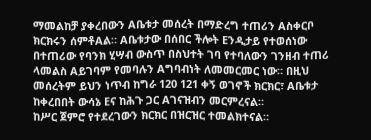ማመልከቻ ያቀረበውን Aቤቱታ መሰረት በማድረግ ተጠሪን Aስቀርቦ ክርክሩን ሰምቶAል። Aቤቱታው በሰበር ችሎት Eንዲታይ የተወሰነው በተጠሪው የባንክ ሂሣብ ውስጥ በስህተት ገባ የተባለውን ገንዘብ ተጠሪ ላመልስ Aይገባም የመባሉን Aግባብነት ለመመርመር ነው። በዚህ መሰረትም ይህን ነጥብ ከግራ 120 121 ቀኝ ወገኖች ክርክር፣ Aቤቱታ ከቀረበበት ውሳኔ Eና ከሕጉ ጋር Aገናዝብን መርምረናል።
ከሥር ጀምሮ የተደረገውን ክርክር በዝርዝር ተመልክተናል።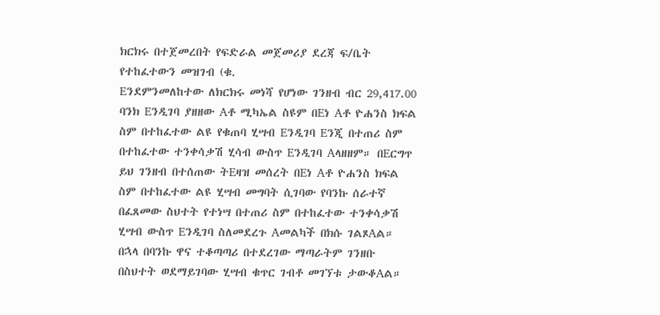ክርክሩ በተጀመረበት የፍድራል መጀመሪያ ደረጃ ፍ/ቤት የተከፈተውን መዝገብ (ቁ.
Eንደምንመለከተው ለክርክሩ መነሻ የሆነው ገንዘብ ብር 29,417.00 ባንክ Eንዲገባ ያዘዘው Aቶ ሚካኤል ስዩም በEነ Aቶ ዮሐንስ ክፍል ስም በተከፈተው ልዩ የቁጠባ ሂሣብ Eንዲገባ Eንጂ በተጠሪ ስም በተከፈተው ተንቀሳቃሽ ሂሳብ ውስጥ Eንዲገባ Aላዘዘም። በEርግጥ ይህ ገንዘብ በተሰጠው ትEዛዝ መሰረት በEነ Aቶ ዮሐንስ ክፍል ስም በተከፈተው ልዩ ሂሣብ መግባት ሲገባው የባንኩ ሰራተኛ በፈጸመው ስህተት የተነሣ በተጠሪ ስም በተከፈተው ተንቀሳቃሽ ሂሣብ ውስጥ Eንዲገባ ስለመደረጉ Aመልካች በክሱ ገልጾAል።
በኋላ በባንኩ ዋና ተቆጣጣሪ በተደረገው ማጣራትም ገንዘቡ በስህተት ወደማይገባው ሂሣብ ቁጥር ገብቶ መገኘቱ ታውቆAል።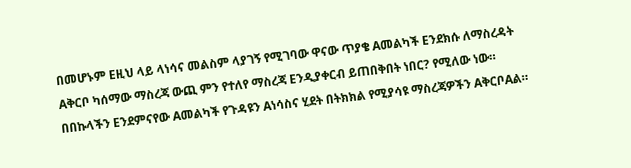በመሆኑም Eዚህ ላይ ላነሳና መልስም ላያገኝ የሚገባው ዋናው ጥያቄ Aመልካች Eንደክሱ ለማስረዳት Aቅርቦ ካሰማው ማስረጃ ውጪ ምን የተለየ ማስረጃ Eንዲያቀርብ ይጠበቅበት ነበር? የሚለው ነው። በበኩላችን Eንደምናየው Aመልካች የጉዳዩን Aነሳስና ሂደት በትክክል የሚያሳዩ ማስረጃዎችን AቅርቦAል።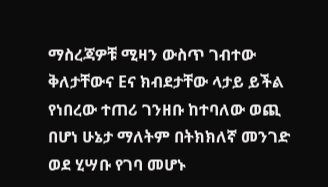ማስረጃዎቹ ሚዛን ውስጥ ገብተው ቅለታቸውና Eና ክብደታቸው ላታይ ይችል የነበረው ተጠሪ ገንዘቡ ከተባለው ወጪ በሆነ ሁኔታ ማለትም በትክክለኛ መንገድ ወደ ሂሣቡ የገባ መሆኑ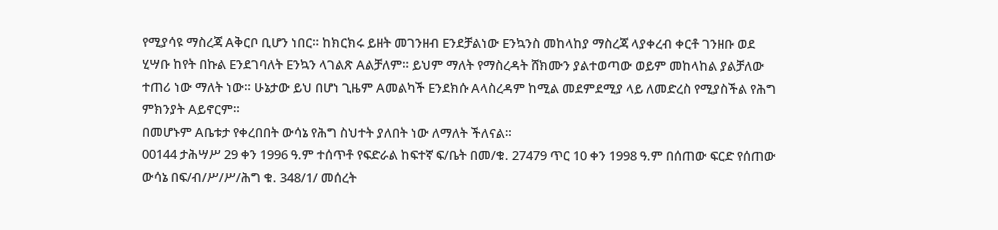የሚያሳዩ ማስረጃ Aቅርቦ ቢሆን ነበር። ከክርክሩ ይዘት መገንዘብ Eንደቻልነው Eንኳንስ መከላከያ ማስረጃ ላያቀረብ ቀርቶ ገንዘቡ ወደ ሂሣቡ ከየት በኩል Eንደገባለት Eንኳን ላገልጽ Aልቻለም። ይህም ማለት የማስረዳት ሸክሙን ያልተወጣው ወይም መከላከል ያልቻለው ተጠሪ ነው ማለት ነው። ሁኔታው ይህ በሆነ ጊዜም Aመልካች Eንደክሱ Aላስረዳም ከሚል መደምደሚያ ላይ ለመድረስ የሚያስችል የሕግ ምክንያት Aይኖርም።
በመሆኑም Aቤቱታ የቀረበበት ውሳኔ የሕግ ስህተት ያለበት ነው ለማለት ችለናል።
00144 ታሕሣሥ 29 ቀን 1996 ዓ.ም ተሰጥቶ የፍድራል ከፍተኛ ፍ/ቤት በመ/ቁ. 27479 ጥር 10 ቀን 1998 ዓ.ም በሰጠው ፍርድ የሰጠው ውሳኔ በፍ/ብ/ሥ/ሥ/ሕግ ቁ. 348/1/ መሰረት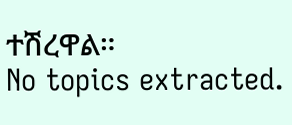ተሽረዋል።
No topics extracted.